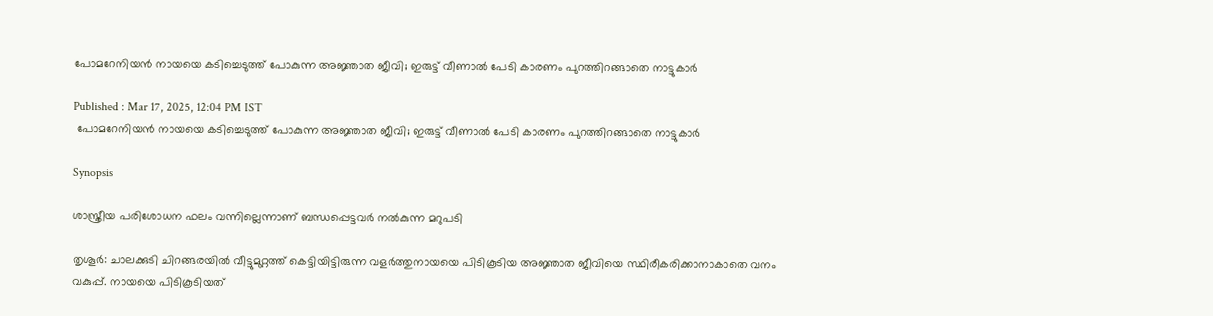പോമറേനിയന്‍ നായയെ കടിച്ചെടുത്ത് പോകുന്ന അജ്ഞാത ജീവി; ഇരുട്ട് വീണാൽ പേടി കാരണം പുറത്തിറങ്ങാതെ നാട്ടുകാർ

Published : Mar 17, 2025, 12:04 PM IST
 പോമറേനിയന്‍ നായയെ കടിച്ചെടുത്ത് പോകുന്ന അജ്ഞാത ജീവി; ഇരുട്ട് വീണാൽ പേടി കാരണം പുറത്തിറങ്ങാതെ നാട്ടുകാർ

Synopsis

ശാസ്ത്രീയ പരിശോധന ഫലം വന്നില്ലെന്നാണ് ബന്ധപ്പെട്ടവര്‍ നൽകുന്ന മറുപടി

തൃശൂർ: ചാലക്കുടി ചിറങ്ങരയില്‍ വീട്ടുമുറ്റത്ത് കെട്ടിയിട്ടിരുന്ന വളര്‍ത്തുനായയെ പിടികൂടിയ അജ്ഞാത ജീവിയെ സ്ഥിരീകരിക്കാനാകാതെ വനം വകുപ്പ്. നായയെ പിടികൂടിയത്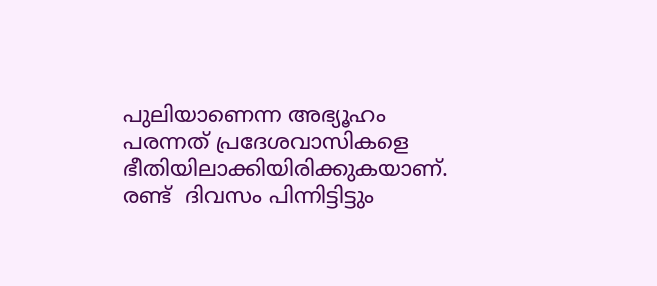പുലിയാണെന്ന അഭ്യൂഹം പരന്നത് പ്രദേശവാസികളെ ഭീതിയിലാക്കിയിരിക്കുകയാണ്. രണ്ട്  ദിവസം പിന്നിട്ടിട്ടും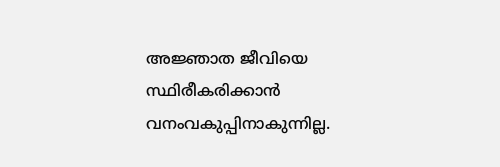അജ്ഞാത ജീവിയെ സ്ഥിരീകരിക്കാന്‍ വനംവകുപ്പിനാകുന്നില്ല.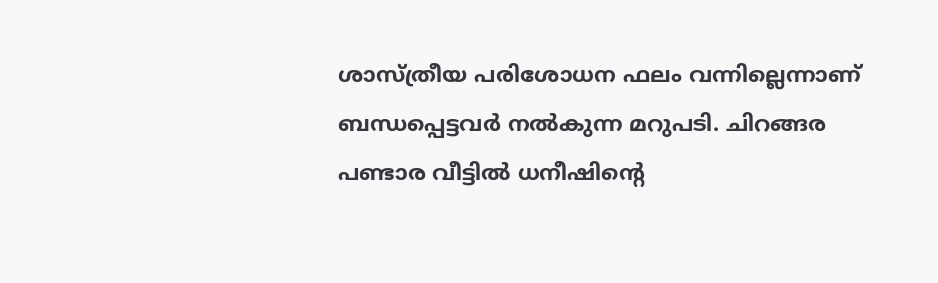ശാസ്ത്രീയ പരിശോധന ഫലം വന്നില്ലെന്നാണ് ബന്ധപ്പെട്ടവര്‍ നൽകുന്ന മറുപടി. ചിറങ്ങര പണ്ടാര വീട്ടില്‍ ധനീഷിന്റെ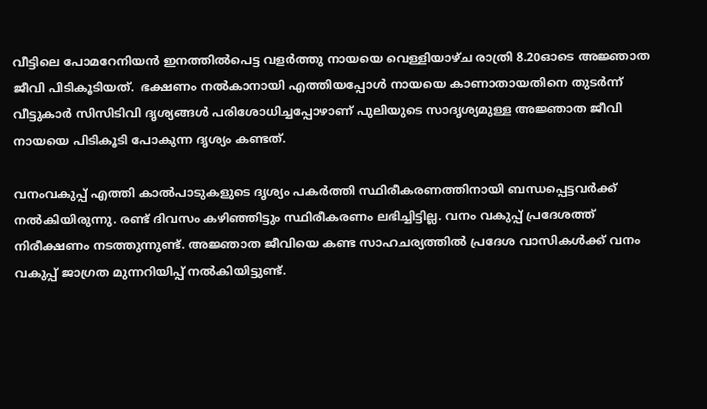വീട്ടിലെ പോമറേനിയന്‍ ഇനത്തില്‍പെട്ട വളര്‍ത്തു നായയെ വെള്ളിയാഴ്ച രാത്രി 8.20ഓടെ അജ്ഞാത ജീവി പിടികൂടിയത്.  ഭക്ഷണം നൽകാനായി എത്തിയപ്പോള്‍ നായയെ കാണാതായതിനെ തുടര്‍ന്ന് വീട്ടുകാര്‍ സിസിടിവി ദൃശ്യങ്ങള്‍ പരിശോധിച്ചപ്പോഴാണ് പുലിയുടെ സാദൃശ്യമുള്ള അജ്ഞാത ജീവി നായയെ പിടികൂടി പോകുന്ന ദൃശ്യം കണ്ടത്.

വനംവകുപ്പ് എത്തി കാല്‍പാടുകളുടെ ദൃശ്യം പകര്‍ത്തി സ്ഥിരീകരണത്തിനായി ബന്ധപ്പെട്ടവര്‍ക്ക് നൽകിയിരുന്നു. രണ്ട് ദിവസം കഴിഞ്ഞിട്ടും സ്ഥിരീകരണം ലഭിച്ചിട്ടില്ല. വനം വകുപ്പ് പ്രദേശത്ത് നിരീക്ഷണം നടത്തുന്നുണ്ട്. അജ്ഞാത ജീവിയെ കണ്ട സാഹചര്യത്തില്‍ പ്രദേശ വാസികള്‍ക്ക് വനം വകുപ്പ് ജാഗ്രത മുന്നറിയിപ്പ് നൽകിയിട്ടുണ്ട്.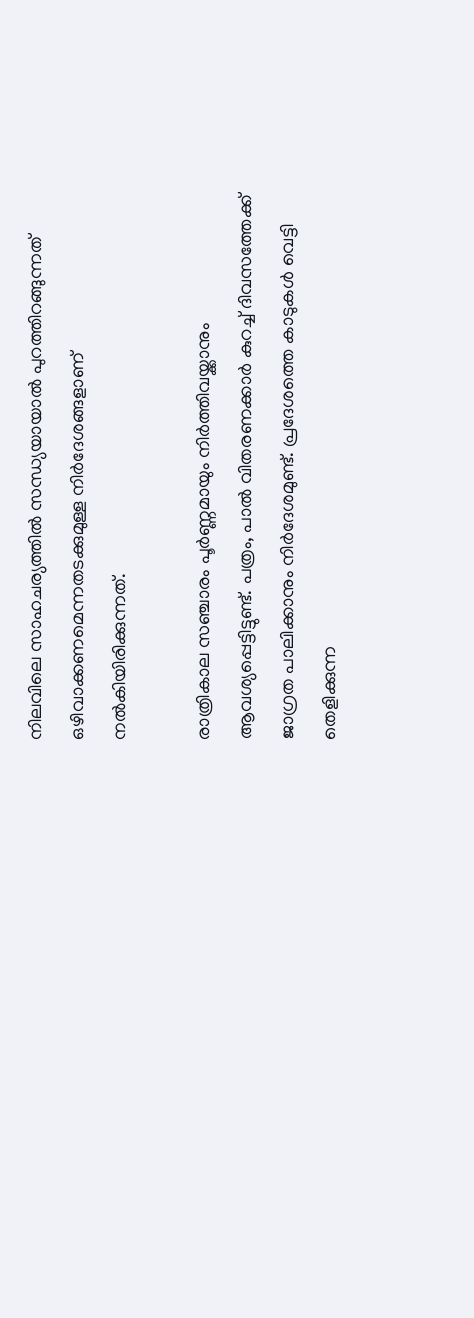നിലവിലെ സാഹചര്യത്തില്‍ സന്ധ്യയായാല്‍ പുറത്തിറങ്ങുന്നത് ഒഴിവാക്കണമെന്നതടക്കുമുള്ള നിര്‍ദേശങ്ങളാണ്  നൽകിയിരിക്കുന്നത്.

രാത്രികാല സഞ്ചാരം പൂര്‍ണ്ണമായും നിര്‍ത്തിവയ്ക്കാനും ആവശ്യപ്പെട്ടിട്ടുണ്ട്. പത്രം, പാല്‍ വിതരണക്കാര്‍ കുറച്ച് ദിവസത്തേക്ക് ജാഗ്രത പാലിക്കാനും നിര്‍ദേശമുണ്ട്. പ്രദേശത്തെ കാടുകള്‍ വെട്ടി തെളിക്കുന്ന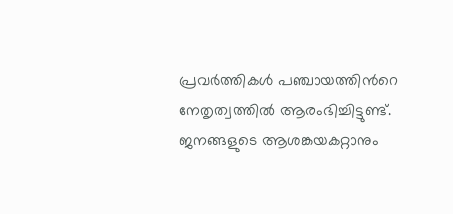പ്രവര്‍ത്തികള്‍ പഞ്ചായത്തിന്‍റെ നേതൃത്വത്തില്‍ ആരംഭിച്ചിട്ടുണ്ട്. ജനങ്ങളുടെ ആശങ്കയകറ്റാനും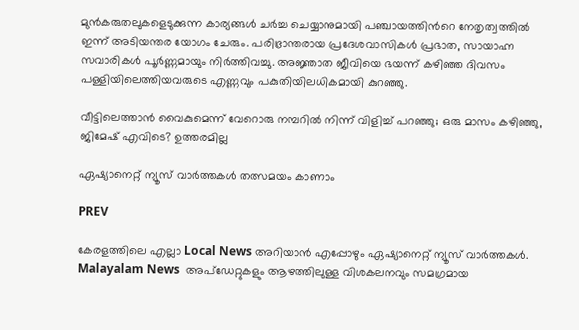മുന്‍കരുതലുകളെടുക്കുന്ന കാര്യങ്ങള്‍ ചര്‍ച്ച ചെയ്യാനുമായി പഞ്ചായത്തിന്‍റെ നേതൃത്വത്തില്‍ ഇന്ന് അടിയന്തര യോഗം ചേരും. പരിഭ്രാന്തരായ പ്രദേശവാസികള്‍ പ്രഭാത, സായാഹ്ന സവാരികള്‍ പൂര്‍ണ്ണമായും നിര്‍ത്തിവച്ചു. അജ്ഞാത ജീവിയെ ഭയന്ന് കഴിഞ്ഞ ദിവസം പള്ളിയിലെത്തിയവരുടെ എണ്ണവും പകുതിയിലധികമായി കുറഞ്ഞു.

വീട്ടിലെത്താൻ വൈകുമെന്ന് വേറൊരു നമ്പറിൽ നിന്ന് വിളിച്ച് പറഞ്ഞു; ഒരു മാസം കഴിഞ്ഞു, ജിമേഷ് എവിടെ? ഉത്തരമില്ല

ഏഷ്യാനെറ്റ് ന്യൂസ് വാർത്തകൾ തത്സമയം കാണാം

PREV

കേരളത്തിലെ എല്ലാ Local News അറിയാൻ എപ്പോഴും ഏഷ്യാനെറ്റ് ന്യൂസ് വാർത്തകൾ. Malayalam News  അപ്‌ഡേറ്റുകളും ആഴത്തിലുള്ള വിശകലനവും സമഗ്രമായ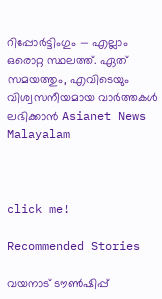റിപ്പോർട്ടിംഗും — എല്ലാം ഒരൊറ്റ സ്ഥലത്ത്. ഏത് സമയത്തും, എവിടെയും വിശ്വസനീയമായ വാർത്തകൾ ലഭിക്കാൻ Asianet News Malayalam



click me!

Recommended Stories

വയനാട് ടൗൺഷിപ്പ്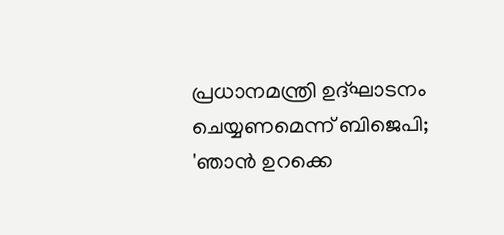പ്രധാനമന്ത്രി ഉദ്ഘാടനം ചെയ്യണമെന്ന് ബിജെപി; 'ഞാൻ ഉറക്കെ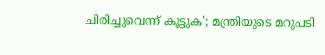ചിരിച്ചുവെന്ന് കൂട്ടുക'; മന്ത്രിയുടെ മറുപടി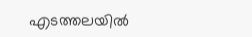എടത്തലയിൽ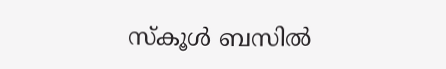സ്‌കൂൾ ബസിൽ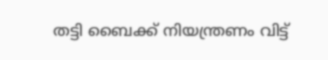തട്ടി ബൈക്ക് നിയന്ത്രണം വിട്ട്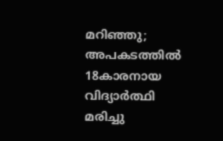മറിഞ്ഞു; അപകടത്തിൽ 18കാരനായ വിദ്യാർത്ഥി മരിച്ചു